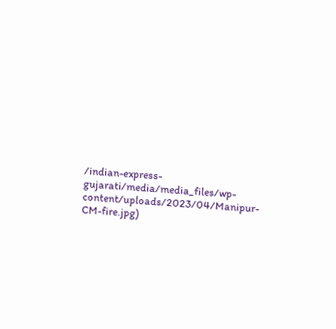/indian-express-gujarati/media/media_files/wp-content/uploads/2023/04/Manipur-CM-fire.jpg)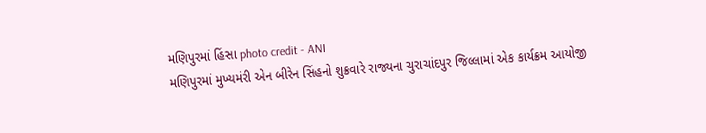મણિપુરમાં હિંસા photo credit - ANI
મણિપુરમાં મુખ્યમંરી એન બીરેન સિંહનો શુક્રવારે રાજ્યના ચુરાચાંદપુર જિલ્લામાં એક કાર્યક્રમ આયોજી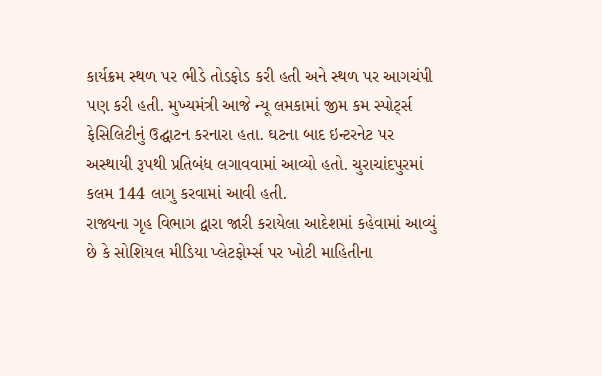કાર્યક્રમ સ્થળ પર ભીડે તોડફોડ કરી હતી અને સ્થળ પર આગચંપી પણ કરી હતી. મુખ્યમંત્રી આજે ન્યૂ લમકામાં જીમ કમ સ્પોર્ટ્સ ફેસિલિટીનું ઉદ્ઘાટન કરનારા હતા. ઘટના બાદ ઇન્ટરનેટ પર અસ્થાયી રૂપથી પ્રતિબંધ લગાવવામાં આવ્યો હતો. ચુરાચાંદપુરમાં કલમ 144 લાગુ કરવામાં આવી હતી.
રાજ્યના ગૃહ વિભાગ દ્વારા જારી કરાયેલા આદેશમાં કહેવામાં આવ્યું છે કે સોશિયલ મીડિયા પ્લેટફોર્મ્સ પર ખોટી માહિતીના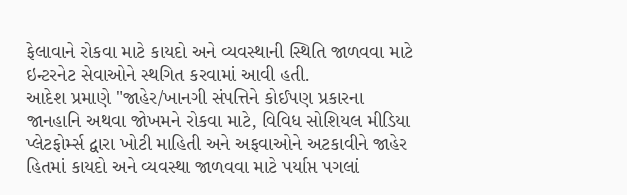ફેલાવાને રોકવા માટે કાયદો અને વ્યવસ્થાની સ્થિતિ જાળવવા માટે ઇન્ટરનેટ સેવાઓને સ્થગિત કરવામાં આવી હતી.
આદેશ પ્રમાણે "જાહેર/ખાનગી સંપત્તિને કોઈપણ પ્રકારના જાનહાનિ અથવા જોખમને રોકવા માટે, વિવિધ સોશિયલ મીડિયા પ્લેટફોર્મ્સ દ્વારા ખોટી માહિતી અને અફવાઓને અટકાવીને જાહેર હિતમાં કાયદો અને વ્યવસ્થા જાળવવા માટે પર્યાપ્ત પગલાં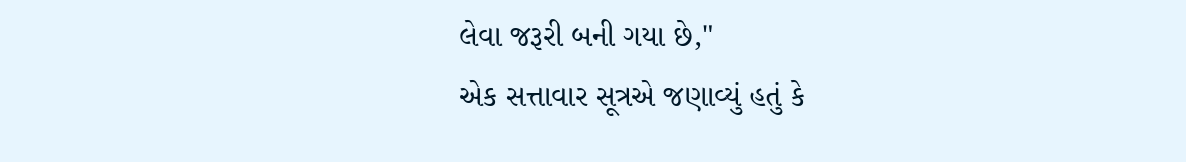લેવા જરૂરી બની ગયા છે,"
એક સત્તાવાર સૂત્રએ જણાવ્યું હતું કે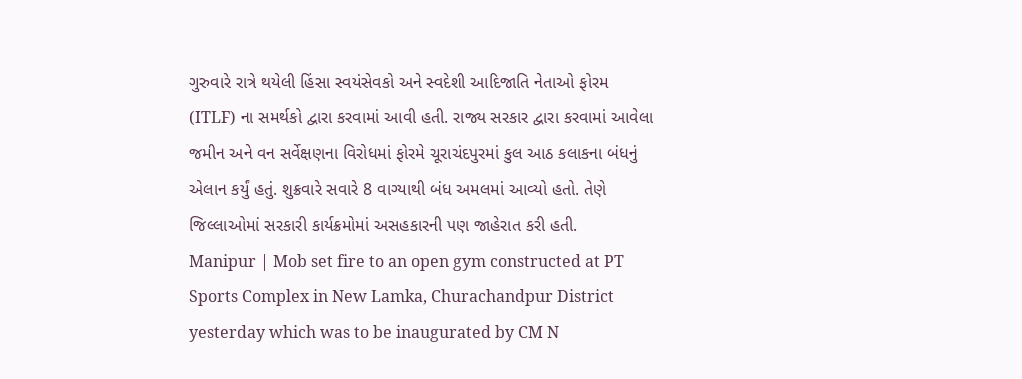ગુરુવારે રાત્રે થયેલી હિંસા સ્વયંસેવકો અને સ્વદેશી આદિજાતિ નેતાઓ ફોરમ (ITLF) ના સમર્થકો દ્વારા કરવામાં આવી હતી. રાજ્ય સરકાર દ્વારા કરવામાં આવેલા જમીન અને વન સર્વેક્ષણના વિરોધમાં ફોરમે ચૂરાચંદપુરમાં કુલ આઠ કલાકના બંધનું એલાન કર્યું હતું. શુક્રવારે સવારે 8 વાગ્યાથી બંધ અમલમાં આવ્યો હતો. તેણે જિલ્લાઓમાં સરકારી કાર્યક્રમોમાં અસહકારની પણ જાહેરાત કરી હતી.
Manipur | Mob set fire to an open gym constructed at PT Sports Complex in New Lamka, Churachandpur District yesterday which was to be inaugurated by CM N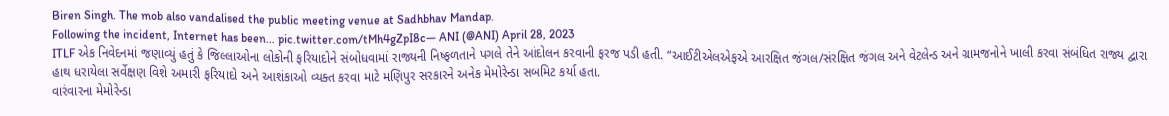Biren Singh. The mob also vandalised the public meeting venue at Sadhbhav Mandap.
Following the incident, Internet has been… pic.twitter.com/tMh4gZpI8c— ANI (@ANI) April 28, 2023
ITLF એક નિવેદનમાં જણાવ્યું હતું કે જિલ્લાઓના લોકોની ફરિયાદોને સંબોધવામાં રાજ્યની નિષ્ફળતાને પગલે તેને આંદોલન કરવાની ફરજ પડી હતી. “આઈટીએલએફએ આરક્ષિત જંગલ/સંરક્ષિત જંગલ અને વેટલેન્ડ અને ગ્રામજનોને ખાલી કરવા સંબંધિત રાજ્ય દ્વારા હાથ ધરાયેલા સર્વેક્ષણ વિશે અમારી ફરિયાદો અને આશંકાઓ વ્યક્ત કરવા માટે મણિપુર સરકારને અનેક મેમોરેન્ડા સબમિટ કર્યા હતા.
વારંવારના મેમોરેન્ડા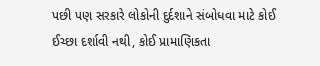પછી પણ સરકારે લોકોની દુર્દશાને સંબોધવા માટે કોઈ ઈચ્છા દર્શાવી નથી, કોઈ પ્રામાણિકતા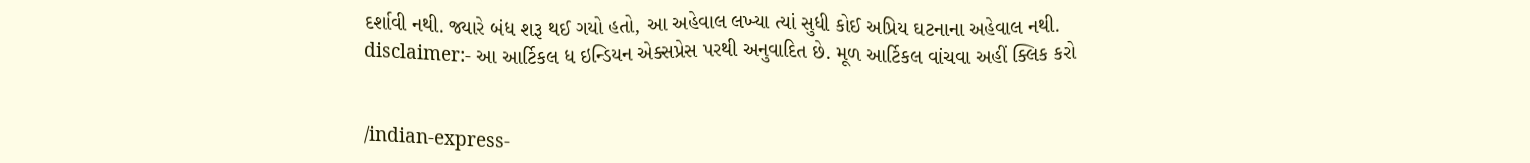દર્શાવી નથી. જ્યારે બંધ શરૂ થઈ ગયો હતો, આ અહેવાલ લખ્યા ત્યાં સુધી કોઈ અપ્રિય ઘટનાના અહેવાલ નથી.
disclaimer:- આ આર્ટિકલ ધ ઇન્ડિયન એક્સપ્રેસ પરથી અનુવાદિત છે. મૂળ આર્ટિકલ વાંચવા અહીં ક્લિક કરો


/indian-express-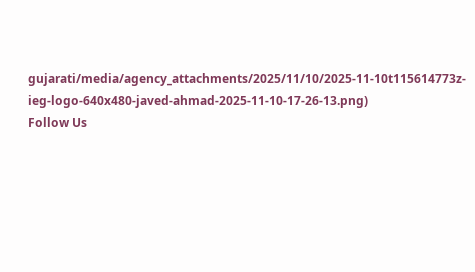gujarati/media/agency_attachments/2025/11/10/2025-11-10t115614773z-ieg-logo-640x480-javed-ahmad-2025-11-10-17-26-13.png)
Follow Us